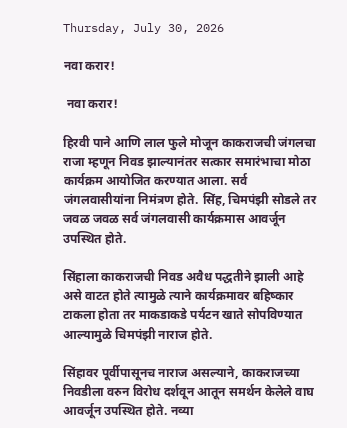Thursday, July 30, 2026

नवा करार!

 नवा करार!

हिरवी पाने आणि लाल फुले मोजून काकराजची जंगलचा राजा म्हणून निवड झाल्यानंतर सत्कार समारंभाचा मोठा कार्यक्रम आयोजित करण्यात आला. सर्व जंगलवासीयांना निमंत्रण होते. सिंह, चिमपंझी सोडले तर जवळ जवळ सर्व जंगलवासी कार्यक्रमास आवर्जून उपस्थित होते.

सिंहाला काकराजची निवड अवैध पद्धतीने झाली आहे असे वाटत होते त्यामुळे त्याने कार्यक्रमावर बहिष्कार टाकला होता तर माकडाकडे पर्यटन खाते सोपविण्यात आल्यामुळे चिमपंझी नाराज होते.

सिंहावर पूर्वीपासूनच नाराज असल्याने, काकराजच्या निवडीला वरुन विरोध दर्शवून आतून समर्थन केलेले वाघ आवर्जून उपस्थित होते. नव्या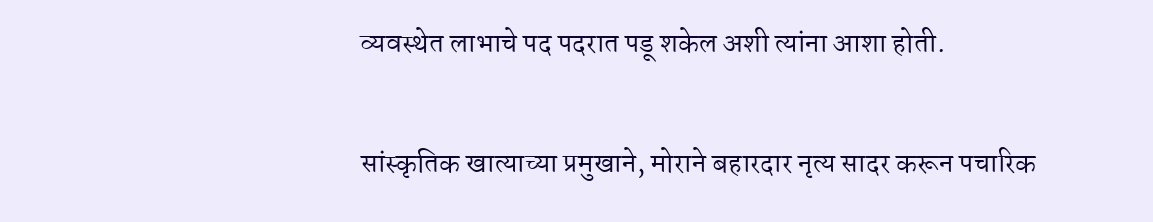व्यवस्थेत लाभाचे पद पदरात पडू शकेल अशी त्यांना आशा होती.

सांस्कृतिक खात्याच्या प्रमुखाने, मोराने बहारदार नृत्य सादर करून पचारिक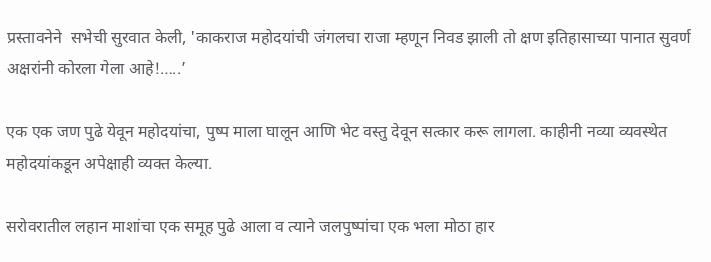प्रस्तावनेने  सभेची सुरवात केली, 'काकराज महोदयांची जंगलचा राजा म्हणून निवड झाली तो क्षण इतिहासाच्या पानात सुवर्ण अक्षरांनी कोरला गेला आहे!…..’

एक एक जण पुढे येवून महोदयांचा, पुष्प माला घालून आणि भेट वस्तु देवून सत्कार करू लागला. काहीनी नव्या व्यवस्थेत महोदयांकडून अपेक्षाही व्यक्त केल्या.

सरोवरातील लहान माशांचा एक समूह पुढे आला व त्याने जलपुष्पांचा एक भला मोठा हार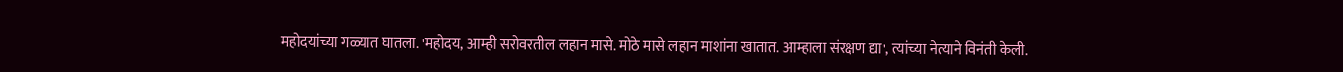महोदयांच्या गळ्यात घातला. 'महोदय, आम्ही सरोवरतील लहान मासे. मोठे मासे लहान माशांना खातात. आम्हाला संरक्षण द्या', त्यांच्या नेत्याने विनंती केली.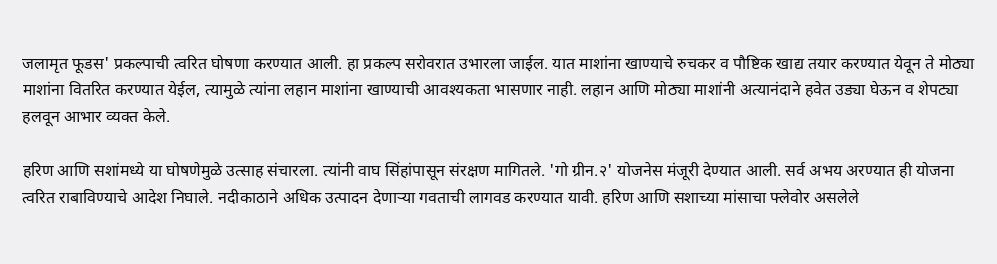जलामृत फूडस' प्रकल्पाची त्वरित घोषणा करण्यात आली. हा प्रकल्प सरोवरात उभारला जाईल. यात माशांना खाण्याचे रुचकर व पौष्टिक खाद्य तयार करण्यात येवून ते मोठ्या माशांना वितरित करण्यात येईल, त्यामुळे त्यांना लहान माशांना खाण्याची आवश्यकता भासणार नाही. लहान आणि मोठ्या माशांनी अत्यानंदाने हवेत उड्या घेऊन व शेपट्या हलवून आभार व्यक्त केले.

हरिण आणि सशांमध्ये या घोषणेमुळे उत्साह संचारला. त्यांनी वाघ सिंहांपासून संरक्षण मागितले. 'गो ग्रीन.२' योजनेस मंजूरी देण्यात आली. सर्व अभय अरण्यात ही योजना त्वरित राबाविण्याचे आदेश निघाले. नदीकाठाने अधिक उत्पादन देणाऱ्या गवताची लागवड करण्यात यावी. हरिण आणि सशाच्या मांसाचा फ्लेवोर असलेले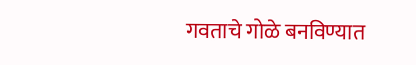गवताचे गोळे बनविण्यात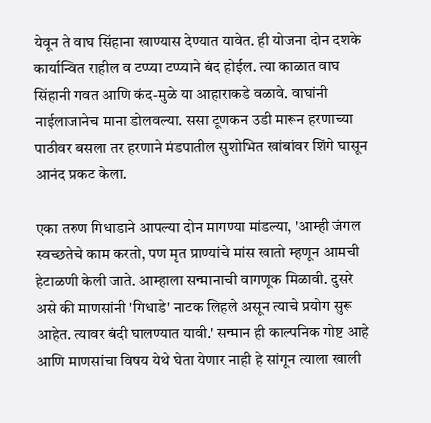येवून ते वाघ सिंहाना खाण्यास देण्यात यावेत. ही योजना दोन दशके कार्यान्वित राहील व टप्प्या टप्प्याने बंद होईल. त्या काळात वाघ सिंहानी गवत आणि कंद-मुळे या आहाराकडे वळावे. वाघांनी नाईलाजानेच माना डोलवल्या. ससा टूणकन उडी मारून हरणाच्या पाठीवर बसला तर हरणाने मंडपातील सुशोभित खांबांवर शिंगे घासून आनंद प्रकट केला.

एका तरुण गिधाडाने आपल्या दोन मागण्या मांडल्या, 'आम्ही जंगल स्वच्छतेचे काम करतो, पण मृत प्राण्यांचे मांस खातो म्हणून आमची हेटाळणी केली जाते. आम्हाला सन्मानाची वागणूक मिळावी. दुसरे असे की माणसांनी 'गिधाडे' नाटक लिहले असून त्याचे प्रयोग सुरू  आहेत. त्यावर बंदी घालण्यात यावी.' सन्मान ही काल्पनिक गोष्ट आहे आणि माणसांचा विषय येथे घेता येणार नाही हे सांगून त्याला खाली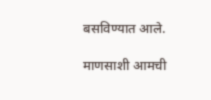बसविण्यात आले.

माणसाशी आमची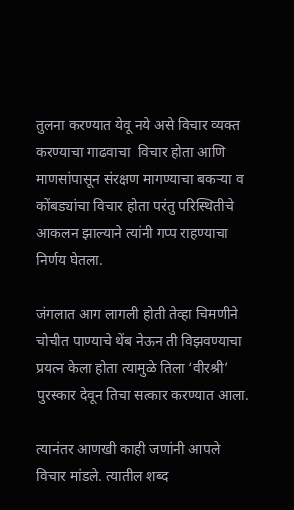तुलना करण्यात येवू नये असे विचार व्यक्त करण्याचा गाढवाचा  विचार होता आणि माणसांपासून संरक्षण मागण्याचा बकऱ्या व कोंबड्यांचा विचार होता परंतु परिस्थितीचे आकलन झाल्याने त्यांनी गप्प राहण्याचा निर्णय घेतला.

जंगलात आग लागली होती तेव्हा चिमणीने चोचीत पाण्याचे थेंब नेऊन ती विझवण्याचा प्रयत्न केला होता त्यामुळे तिला ‘वीरश्री’ पुरस्कार देवून तिचा सत्कार करण्यात आला.

त्यानंतर आणखी काही जणांनी आपले विचार मांडले. त्यातील शब्द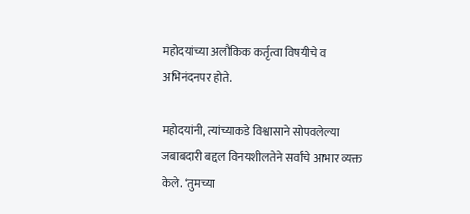महोदयांच्या अलौकिक कर्तृत्वा विषयीचे व अभिनंदनपर होते.

महोदयांनी, त्यांच्याकडे विश्वासाने सोपवलेल्या जबाबदारी बद्दल विनयशीलतेने सर्वांचे आभार व्यक्त केले. ‘तुमच्या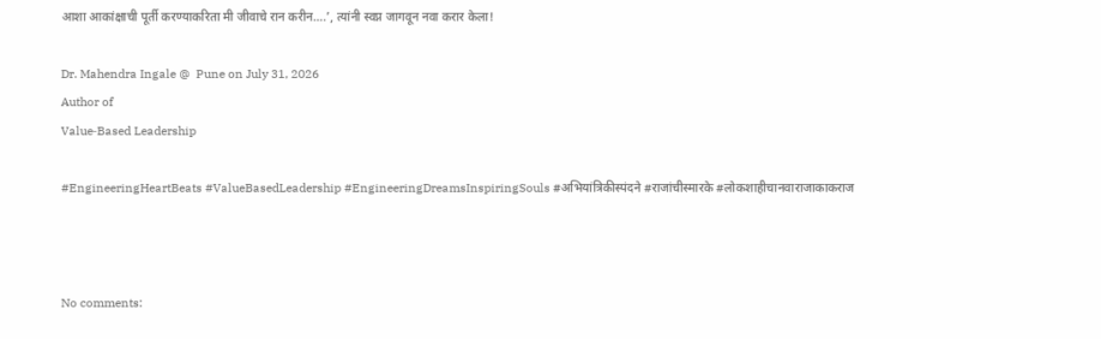आशा आकांक्षाची पूर्ती करण्याकरिता मी जीवाचे रान करीन….’, त्यांनी स्वप्न जागवून नवा करार केला!

Dr. Mahendra Ingale @  Pune on July 31, 2026
Author of
Value‑Based Leadership

#EngineeringHeartBeats #ValueBasedLeadership #EngineeringDreamsInspiringSouls #अभियांत्रिकीस्पंदने #राजांचीस्मारके #लोकशाहीचानवाराजाकाकराज



No comments: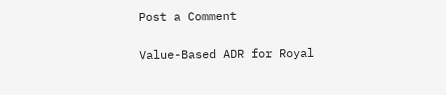Post a Comment

Value-Based ADR for Royal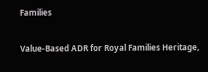Families

Value-Based ADR for Royal Families Heritage,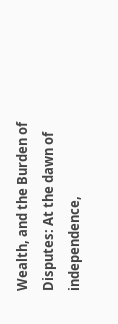Wealth, and the Burden of Disputes: At the dawn of independence,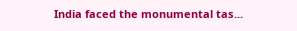India faced the monumental tas...